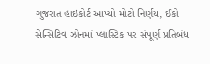ગુજરાત હાઇકોર્ટ આપ્યો મોટો નિર્ણય, ઈકો સેન્સિટિવ ઝોનમાં પ્લાસ્ટિક પર સંપૂર્ણ પ્રતિબંધ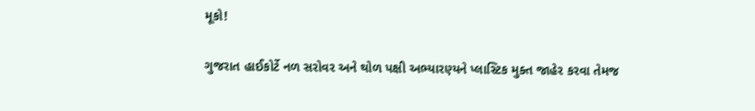મૂકો!

ગુજરાત હાઈકોર્ટે નળ સરોવર અને થોળ પક્ષી અભ્યારણ્યને પ્લાસ્ટિક મુક્ત જાહેર કરવા તેમજ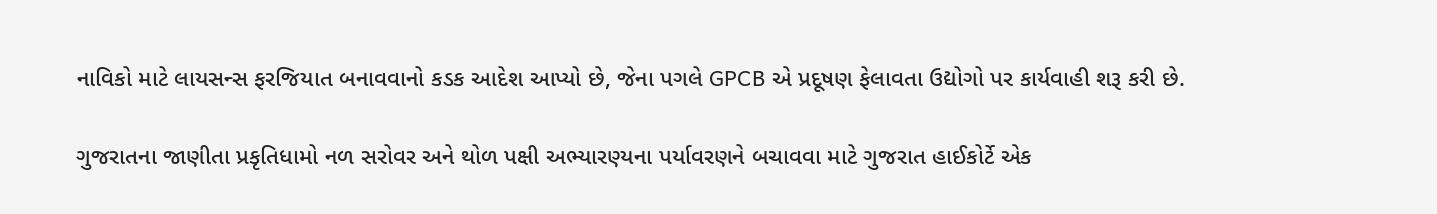નાવિકો માટે લાયસન્સ ફરજિયાત બનાવવાનો કડક આદેશ આપ્યો છે, જેના પગલે GPCB એ પ્રદૂષણ ફેલાવતા ઉદ્યોગો પર કાર્યવાહી શરૂ કરી છે.

ગુજરાતના જાણીતા પ્રકૃતિધામો નળ સરોવર અને થોળ પક્ષી અભ્યારણ્યના પર્યાવરણને બચાવવા માટે ગુજરાત હાઈકોર્ટે એક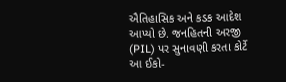ઐતિહાસિક અને કડક આદેશ આપ્યો છે. જનહિતની અરજી (PIL) પર સુનાવણી કરતા કોર્ટે આ ઈકો-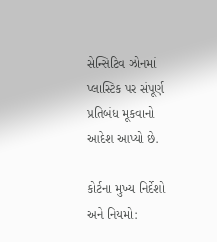સેન્સિટિવ ઝોનમાં પ્લાસ્ટિક પર સંપૂર્ણ પ્રતિબંધ મૂકવાનો આદેશ આપ્યો છે.

કોર્ટના મુખ્ય નિર્દેશો અને નિયમો: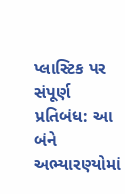પ્લાસ્ટિક પર સંપૂર્ણ પ્રતિબંધ: આ બંને અભ્યારણ્યોમાં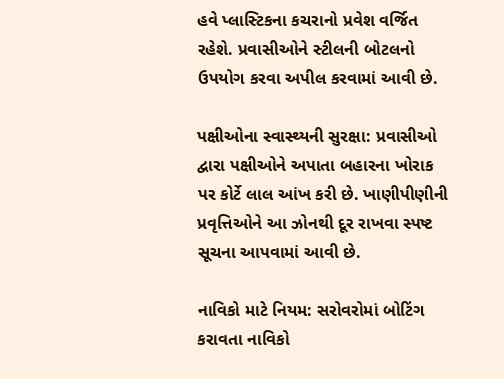હવે પ્લાસ્ટિકના કચરાનો પ્રવેશ વર્જિત રહેશે. પ્રવાસીઓને સ્ટીલની બોટલનો ઉપયોગ કરવા અપીલ કરવામાં આવી છે.

પક્ષીઓના સ્વાસ્થ્યની સુરક્ષા: પ્રવાસીઓ દ્વારા પક્ષીઓને અપાતા બહારના ખોરાક પર કોર્ટે લાલ આંખ કરી છે. ખાણીપીણીની પ્રવૃત્તિઓને આ ઝોનથી દૂર રાખવા સ્પષ્ટ સૂચના આપવામાં આવી છે.

નાવિકો માટે નિયમ: સરોવરોમાં બોટિંગ કરાવતા નાવિકો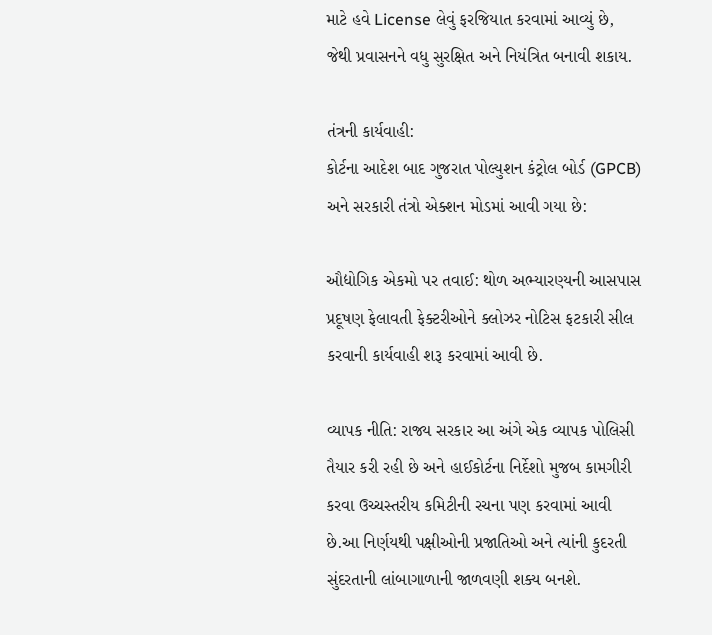માટે હવે License લેવું ફરજિયાત કરવામાં આવ્યું છે, જેથી પ્રવાસનને વધુ સુરક્ષિત અને નિયંત્રિત બનાવી શકાય.

તંત્રની કાર્યવાહી:
કોર્ટના આદેશ બાદ ગુજરાત પોલ્યુશન કંટ્રોલ બોર્ડ (GPCB) અને સરકારી તંત્રો એક્શન મોડમાં આવી ગયા છે:

ઔદ્યોગિક એકમો પર તવાઈ: થોળ અભ્યારણ્યની આસપાસ પ્રદૂષણ ફેલાવતી ફેક્ટરીઓને ક્લોઝર નોટિસ ફટકારી સીલ કરવાની કાર્યવાહી શરૂ કરવામાં આવી છે.

વ્યાપક નીતિ: રાજ્ય સરકાર આ અંગે એક વ્યાપક પોલિસી તૈયાર કરી રહી છે અને હાઈકોર્ટના નિર્દેશો મુજબ કામગીરી કરવા ઉચ્ચસ્તરીય કમિટીની રચના પણ કરવામાં આવી છે.આ નિર્ણયથી પક્ષીઓની પ્રજાતિઓ અને ત્યાંની કુદરતી સુંદરતાની લાંબાગાળાની જાળવણી શક્ય બનશે.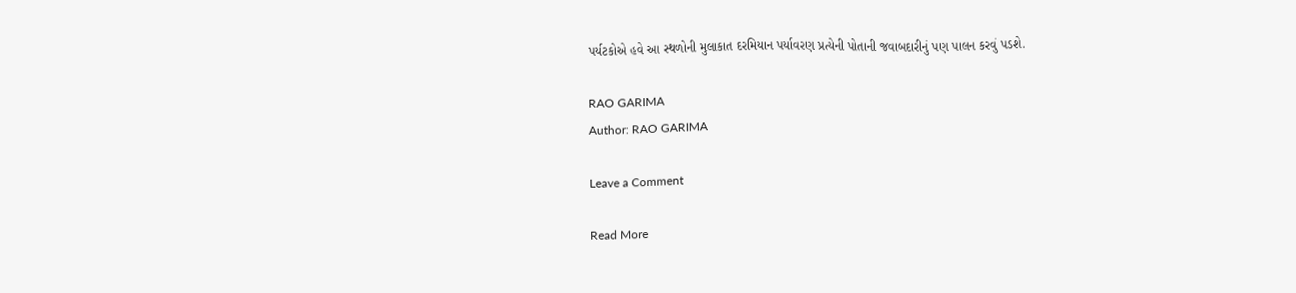પર્યટકોએ હવે આ સ્થળોની મુલાકાત દરમિયાન પર્યાવરણ પ્રત્યેની પોતાની જવાબદારીનું પણ પાલન કરવું પડશે.

RAO GARIMA
Author: RAO GARIMA

Leave a Comment

Read More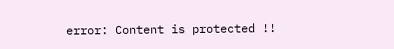error: Content is protected !!